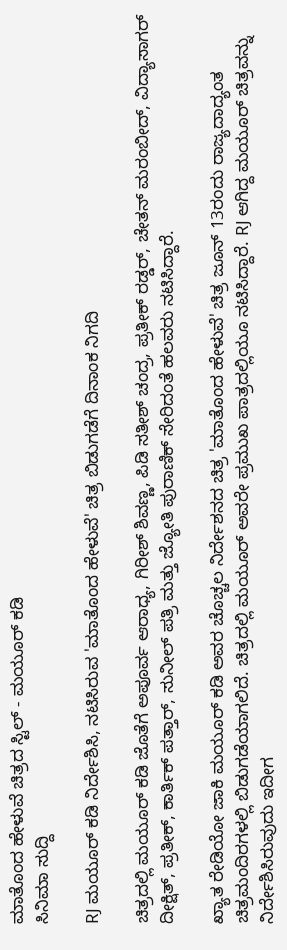ಮಾತೊಂದ ಹೇಳುವೆ ಚಿತ್ರದ ಸ್ಟಿಲ್ - ಮಯೂರ್ ಕಡಿ
ಸಿನಿಮಾ ಸುದ್ದಿ

RJ ಮಯೂರ್ ಕಡಿ ನಿರ್ದೇಶಿಸಿ, ನಟಿಸಿರುವ 'ಮಾತೊಂದ ಹೇಳುವೆ' ಚಿತ್ರ ಬಿಡುಗಡೆಗೆ ದಿನಾಂಕ ನಿಗದಿ

ಚಿತ್ರದಲ್ಲಿ ಮಯೂರ್ ಕಡಿ ಜೊತೆಗೆ ಅಪೂರ್ವ ಆರಾಧ್ಯ, ಗಿರೀಶ್ ಶಿವಣ್ಣ, ಪಿಡಿ ಸತೀಶ್ ಚಂದ್ರ, ಪ್ರತೀಕ್ ರಡ್ಡರ್, ಚೇತನ್ ಮರಂಬೀದ್, ವಿದ್ಯಾಸಾಗರ್ ದೀಕ್ಷಿತ್, ಪ್ರತೀಕ್, ಕಾರ್ತಿಕ್ ಪತ್ತಾರ್, ಸುನೀಲ್ ಪತ್ರಿ ಮತ್ತು ಜ್ಯೋತಿ ಪುರಾಣಿಕ್ ಸೇರಿದಂತೆ ಹಲವರು ನಟಿಸಿದ್ದಾರೆ.

ಖ್ಯಾತ ರೇಡಿಯೋ ಜಾಕಿ ಮಯೂರ್ ಕಡಿ ಅವರ ಚೊಚ್ಚಲ ನಿರ್ದೇಶನದ ಚಿತ್ರ 'ಮಾತೊಂದ ಹೇಳುವೆ' ಚಿತ್ರ ಜೂನ್ 13ರಂದು ರಾಜ್ಯದಾದ್ಯಂತ ಚಿತ್ರಮಂದಿರಗಳಲ್ಲಿ ಬಿಡುಗಡೆಯಾಗಲಿದೆ. ಚಿತ್ರದಲ್ಲಿ ಮಯೂರ್ ಅವರೇ ಪ್ರಮುಖ ಪಾತ್ರದಲ್ಲಿಯೂ ನಟಿಸಿದ್ದಾರೆ. RJ ಆಗಿದ್ದ ಮಯೂರ್ ಚಿತ್ರವನ್ನು ನಿರ್ದೇಶಿಸಿರುವುದು ಇದೀಗ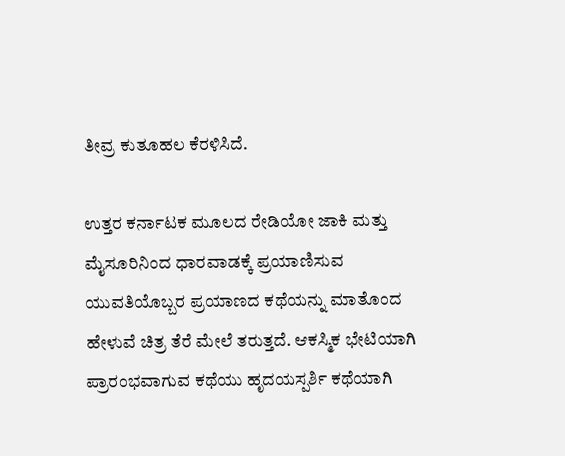ತೀವ್ರ ಕುತೂಹಲ ಕೆರಳಿಸಿದೆ.

ಉತ್ತರ ಕರ್ನಾಟಕ ಮೂಲದ ರೇಡಿಯೋ ಜಾಕಿ ಮತ್ತು ಮೈಸೂರಿನಿಂದ ಧಾರವಾಡಕ್ಕೆ ಪ್ರಯಾಣಿಸುವ ಯುವತಿಯೊಬ್ಬರ ಪ್ರಯಾಣದ ಕಥೆಯನ್ನು ಮಾತೊಂದ ಹೇಳುವೆ ಚಿತ್ರ ತೆರೆ ಮೇಲೆ ತರುತ್ತದೆ. ಆಕಸ್ಮಿಕ ಭೇಟಿಯಾಗಿ ಪ್ರಾರಂಭವಾಗುವ ಕಥೆಯು ಹೃದಯಸ್ಪರ್ಶಿ ಕಥೆಯಾಗಿ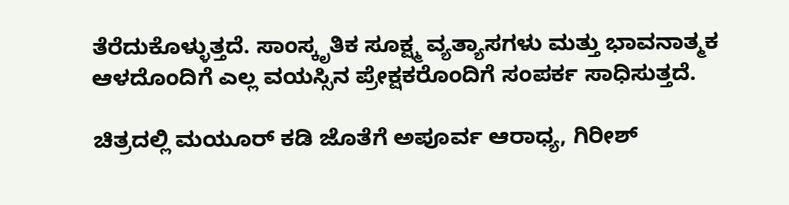ತೆರೆದುಕೊಳ್ಳುತ್ತದೆ. ಸಾಂಸ್ಕೃತಿಕ ಸೂಕ್ಷ್ಮ ವ್ಯತ್ಯಾಸಗಳು ಮತ್ತು ಭಾವನಾತ್ಮಕ ಆಳದೊಂದಿಗೆ ಎಲ್ಲ ವಯಸ್ಸಿನ ಪ್ರೇಕ್ಷಕರೊಂದಿಗೆ ಸಂಪರ್ಕ ಸಾಧಿಸುತ್ತದೆ.

ಚಿತ್ರದಲ್ಲಿ ಮಯೂರ್ ಕಡಿ ಜೊತೆಗೆ ಅಪೂರ್ವ ಆರಾಧ್ಯ, ಗಿರೀಶ್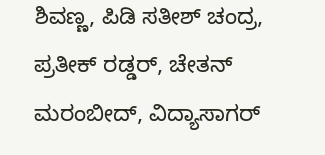ಶಿವಣ್ಣ, ಪಿಡಿ ಸತೀಶ್ ಚಂದ್ರ, ಪ್ರತೀಕ್ ರಡ್ಡರ್, ಚೇತನ್ ಮರಂಬೀದ್, ವಿದ್ಯಾಸಾಗರ್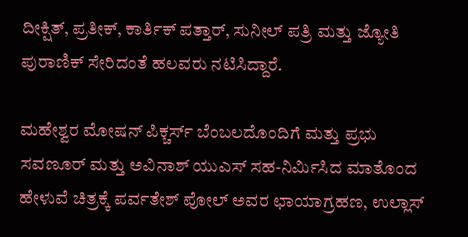ದೀಕ್ಷಿತ್, ಪ್ರತೀಕ್, ಕಾರ್ತಿಕ್ ಪತ್ತಾರ್, ಸುನೀಲ್ ಪತ್ರಿ ಮತ್ತು ಜ್ಯೋತಿ ಪುರಾಣಿಕ್ ಸೇರಿದಂತೆ ಹಲವರು ನಟಿಸಿದ್ದಾರೆ.

ಮಹೇಶ್ವರ ಮೋಷನ್ ಪಿಕ್ಚರ್ಸ್ ಬೆಂಬಲದೊಂದಿಗೆ ಮತ್ತು ಪ್ರಭು ಸವಣೂರ್ ಮತ್ತು ಅವಿನಾಶ್ ಯುಎಸ್ ಸಹ-ನಿರ್ಮಿಸಿದ ಮಾತೊಂದ ಹೇಳುವೆ ಚಿತ್ರಕ್ಕೆ ಪರ್ವತೇಶ್ ಪೋಲ್ ಅವರ ಛಾಯಾಗ್ರಹಣ, ಉಲ್ಲಾಸ್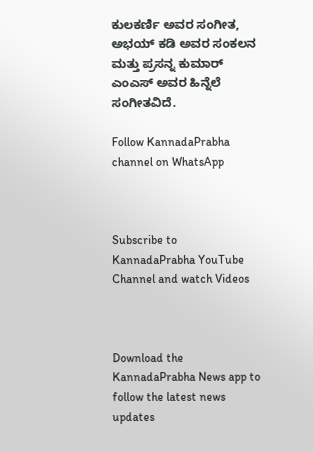ಕುಲಕರ್ಣಿ ಅವರ ಸಂಗೀತ, ಅಭಯ್ ಕಡಿ ಅವರ ಸಂಕಲನ ಮತ್ತು ಪ್ರಸನ್ನ ಕುಮಾರ್ ಎಂಎಸ್ ಅವರ ಹಿನ್ನೆಲೆ ಸಂಗೀತವಿದೆ.

Follow KannadaPrabha channel on WhatsApp



Subscribe to KannadaPrabha YouTube Channel and watch Videos



Download the KannadaPrabha News app to follow the latest news updates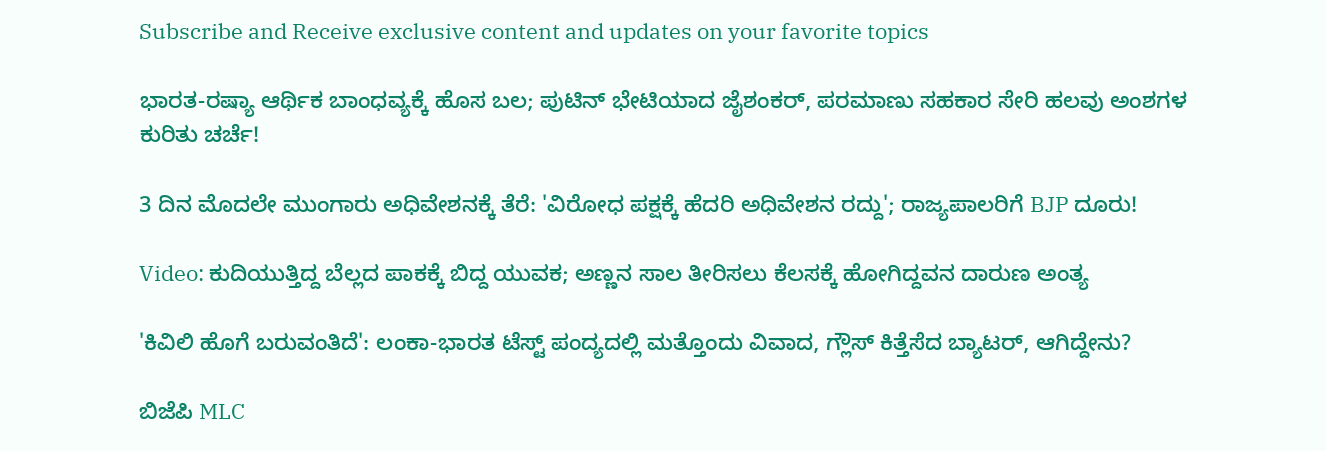Subscribe and Receive exclusive content and updates on your favorite topics

ಭಾರತ-ರಷ್ಯಾ ಆರ್ಥಿಕ ಬಾಂಧವ್ಯಕ್ಕೆ ಹೊಸ ಬಲ; ಪುಟಿನ್ ಭೇಟಿಯಾದ ಜೈಶಂಕರ್, ಪರಮಾಣು ಸಹಕಾರ ಸೇರಿ ಹಲವು ಅಂಶಗಳ ಕುರಿತು ಚರ್ಚೆ!

3 ದಿನ ಮೊದಲೇ ಮುಂಗಾರು ಅಧಿವೇಶನಕ್ಕೆ ತೆರೆ: 'ವಿರೋಧ ಪಕ್ಷಕ್ಕೆ ಹೆದರಿ ಅಧಿವೇಶನ ರದ್ದು'; ರಾಜ್ಯಪಾಲರಿಗೆ BJP ದೂರು!

Video: ಕುದಿಯುತ್ತಿದ್ದ ಬೆಲ್ಲದ ಪಾಕಕ್ಕೆ ಬಿದ್ದ ಯುವಕ; ಅಣ್ಣನ ಸಾಲ ತೀರಿಸಲು ಕೆಲಸಕ್ಕೆ ಹೋಗಿದ್ದವನ ದಾರುಣ ಅಂತ್ಯ

'ಕಿವಿಲಿ ಹೊಗೆ ಬರುವಂತಿದೆ': ಲಂಕಾ-ಭಾರತ ಟೆಸ್ಟ್ ಪಂದ್ಯದಲ್ಲಿ ಮತ್ತೊಂದು ವಿವಾದ, ಗ್ಲೌಸ್ ಕಿತ್ತೆಸೆದ ಬ್ಯಾಟರ್, ಆಗಿದ್ದೇನು?

ಬಿಜೆಪಿ MLC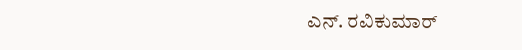ಎನ್. ರವಿಕುಮಾರ್‌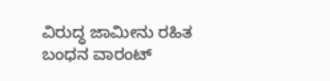ವಿರುದ್ಧ ಜಾಮೀನು ರಹಿತ ಬಂಧನ ವಾರಂಟ್